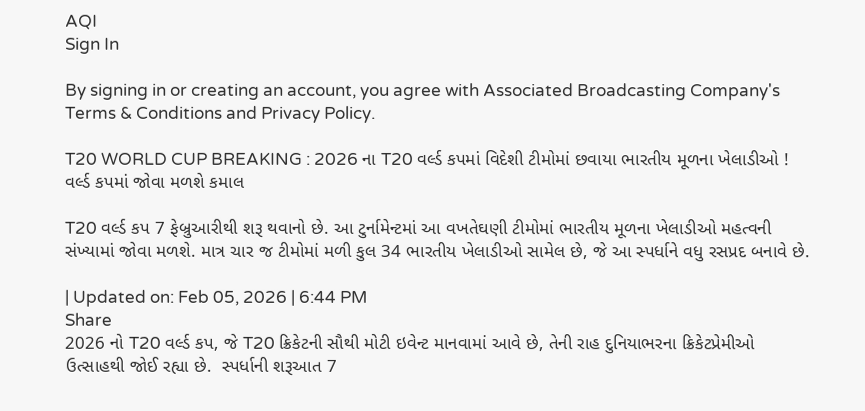AQI
Sign In

By signing in or creating an account, you agree with Associated Broadcasting Company's Terms & Conditions and Privacy Policy.

T20 WORLD CUP BREAKING : 2026 ના T20 વર્લ્ડ કપમાં વિદેશી ટીમોમાં છવાયા ભારતીય મૂળના ખેલાડીઓ ! વર્લ્ડ કપમાં જોવા મળશે કમાલ

T20 વર્લ્ડ કપ 7 ફેબ્રુઆરીથી શરૂ થવાનો છે. આ ટુર્નામેન્ટમાં આ વખતેઘણી ટીમોમાં ભારતીય મૂળના ખેલાડીઓ મહત્વની સંખ્યામાં જોવા મળશે. માત્ર ચાર જ ટીમોમાં મળી કુલ 34 ભારતીય ખેલાડીઓ સામેલ છે, જે આ સ્પર્ધાને વધુ રસપ્રદ બનાવે છે.

| Updated on: Feb 05, 2026 | 6:44 PM
Share
2026 નો T20 વર્લ્ડ કપ, જે T20 ક્રિકેટની સૌથી મોટી ઇવેન્ટ માનવામાં આવે છે, તેની રાહ દુનિયાભરના ક્રિકેટપ્રેમીઓ ઉત્સાહથી જોઈ રહ્યા છે.  સ્પર્ધાની શરૂઆત 7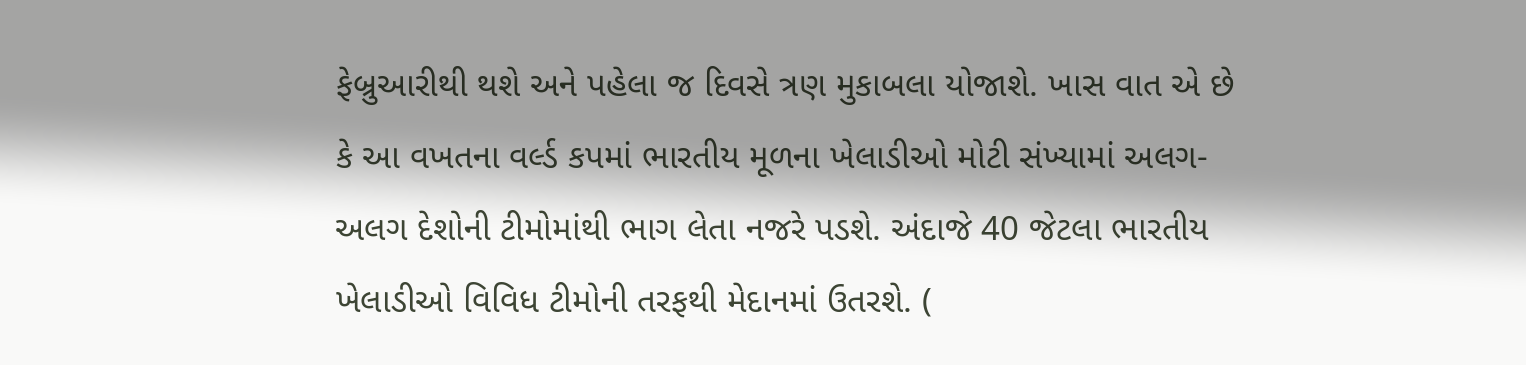ફેબ્રુઆરીથી થશે અને પહેલા જ દિવસે ત્રણ મુકાબલા યોજાશે. ખાસ વાત એ છે કે આ વખતના વર્લ્ડ કપમાં ભારતીય મૂળના ખેલાડીઓ મોટી સંખ્યામાં અલગ-અલગ દેશોની ટીમોમાંથી ભાગ લેતા નજરે પડશે. અંદાજે 40 જેટલા ભારતીય ખેલાડીઓ વિવિધ ટીમોની તરફથી મેદાનમાં ઉતરશે. (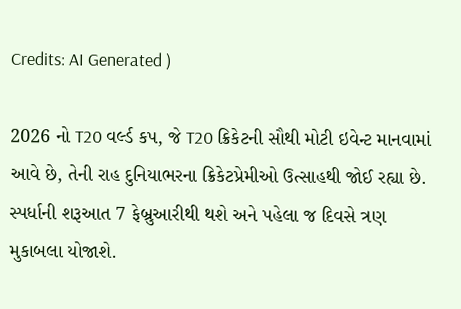Credits: AI Generated )

2026 નો T20 વર્લ્ડ કપ, જે T20 ક્રિકેટની સૌથી મોટી ઇવેન્ટ માનવામાં આવે છે, તેની રાહ દુનિયાભરના ક્રિકેટપ્રેમીઓ ઉત્સાહથી જોઈ રહ્યા છે. સ્પર્ધાની શરૂઆત 7 ફેબ્રુઆરીથી થશે અને પહેલા જ દિવસે ત્રણ મુકાબલા યોજાશે.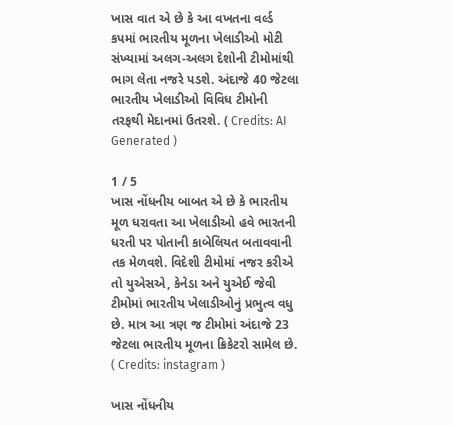ખાસ વાત એ છે કે આ વખતના વર્લ્ડ કપમાં ભારતીય મૂળના ખેલાડીઓ મોટી સંખ્યામાં અલગ-અલગ દેશોની ટીમોમાંથી ભાગ લેતા નજરે પડશે. અંદાજે 40 જેટલા ભારતીય ખેલાડીઓ વિવિધ ટીમોની તરફથી મેદાનમાં ઉતરશે. ( Credits: AI Generated )

1 / 5
ખાસ નોંધનીય બાબત એ છે કે ભારતીય મૂળ ધરાવતા આ ખેલાડીઓ હવે ભારતની ધરતી પર પોતાની કાબેલિયત બતાવવાની તક મેળવશે. વિદેશી ટીમોમાં નજર કરીએ તો યુએસએ, કેનેડા અને યુએઈ જેવી ટીમોમાં ભારતીય ખેલાડીઓનું પ્રભુત્વ વધુ છે. માત્ર આ ત્રણ જ ટીમોમાં અંદાજે 23 જેટલા ભારતીય મૂળના ક્રિકેટરો સામેલ છે. ( Credits: instagram )

ખાસ નોંધનીય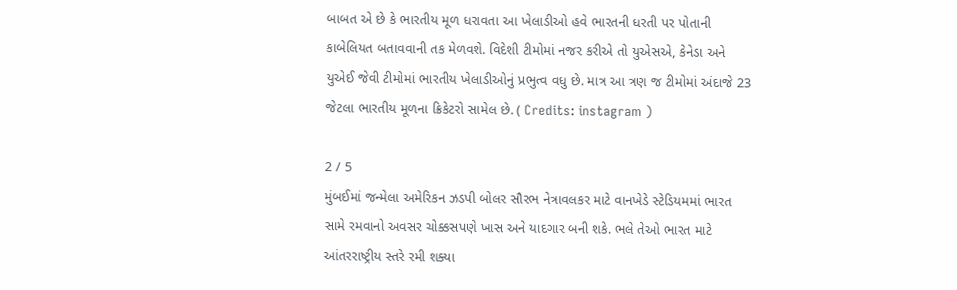બાબત એ છે કે ભારતીય મૂળ ધરાવતા આ ખેલાડીઓ હવે ભારતની ધરતી પર પોતાની કાબેલિયત બતાવવાની તક મેળવશે. વિદેશી ટીમોમાં નજર કરીએ તો યુએસએ, કેનેડા અને યુએઈ જેવી ટીમોમાં ભારતીય ખેલાડીઓનું પ્રભુત્વ વધુ છે. માત્ર આ ત્રણ જ ટીમોમાં અંદાજે 23 જેટલા ભારતીય મૂળના ક્રિકેટરો સામેલ છે. ( Credits: instagram )

2 / 5
મુંબઈમાં જન્મેલા અમેરિકન ઝડપી બોલર સૌરભ નેત્રાવલકર માટે વાનખેડે સ્ટેડિયમમાં ભારત સામે રમવાનો અવસર ચોક્કસપણે ખાસ અને યાદગાર બની શકે. ભલે તેઓ ભારત માટે આંતરરાષ્ટ્રીય સ્તરે રમી શક્યા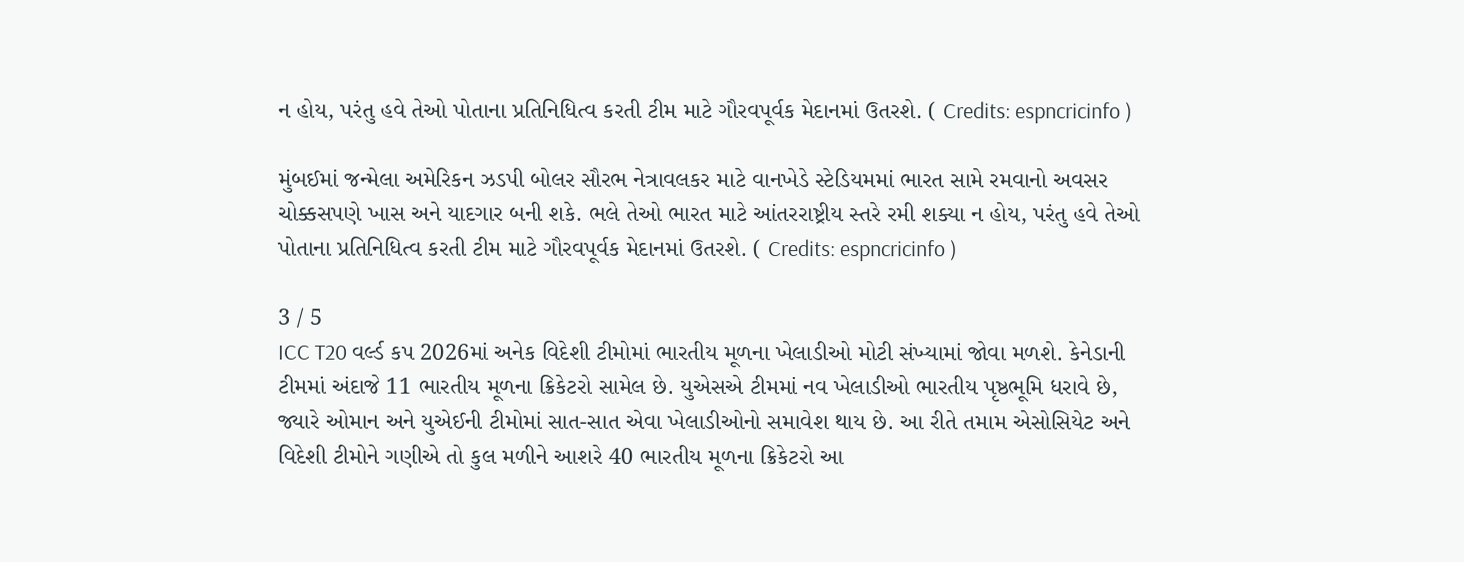ન હોય, પરંતુ હવે તેઓ પોતાના પ્રતિનિધિત્વ કરતી ટીમ માટે ગૌરવપૂર્વક મેદાનમાં ઉતરશે. ( Credits: espncricinfo )

મુંબઈમાં જન્મેલા અમેરિકન ઝડપી બોલર સૌરભ નેત્રાવલકર માટે વાનખેડે સ્ટેડિયમમાં ભારત સામે રમવાનો અવસર ચોક્કસપણે ખાસ અને યાદગાર બની શકે. ભલે તેઓ ભારત માટે આંતરરાષ્ટ્રીય સ્તરે રમી શક્યા ન હોય, પરંતુ હવે તેઓ પોતાના પ્રતિનિધિત્વ કરતી ટીમ માટે ગૌરવપૂર્વક મેદાનમાં ઉતરશે. ( Credits: espncricinfo )

3 / 5
ICC T20 વર્લ્ડ કપ 2026માં અનેક વિદેશી ટીમોમાં ભારતીય મૂળના ખેલાડીઓ મોટી સંખ્યામાં જોવા મળશે. કેનેડાની ટીમમાં અંદાજે 11 ભારતીય મૂળના ક્રિકેટરો સામેલ છે. યુએસએ ટીમમાં નવ ખેલાડીઓ ભારતીય પૃષ્ઠભૂમિ ધરાવે છે, જ્યારે ઓમાન અને યુએઈની ટીમોમાં સાત-સાત એવા ખેલાડીઓનો સમાવેશ થાય છે. આ રીતે તમામ એસોસિયેટ અને વિદેશી ટીમોને ગણીએ તો કુલ મળીને આશરે 40 ભારતીય મૂળના ક્રિકેટરો આ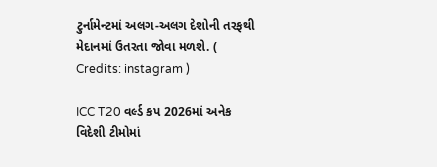ટુર્નામેન્ટમાં અલગ-અલગ દેશોની તરફથી મેદાનમાં ઉતરતા જોવા મળશે. ( Credits: instagram )

ICC T20 વર્લ્ડ કપ 2026માં અનેક વિદેશી ટીમોમાં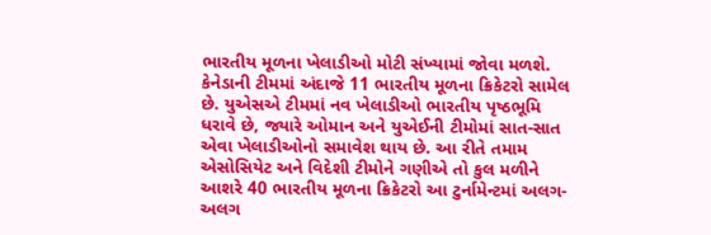ભારતીય મૂળના ખેલાડીઓ મોટી સંખ્યામાં જોવા મળશે. કેનેડાની ટીમમાં અંદાજે 11 ભારતીય મૂળના ક્રિકેટરો સામેલ છે. યુએસએ ટીમમાં નવ ખેલાડીઓ ભારતીય પૃષ્ઠભૂમિ ધરાવે છે, જ્યારે ઓમાન અને યુએઈની ટીમોમાં સાત-સાત એવા ખેલાડીઓનો સમાવેશ થાય છે. આ રીતે તમામ એસોસિયેટ અને વિદેશી ટીમોને ગણીએ તો કુલ મળીને આશરે 40 ભારતીય મૂળના ક્રિકેટરો આ ટુર્નામેન્ટમાં અલગ-અલગ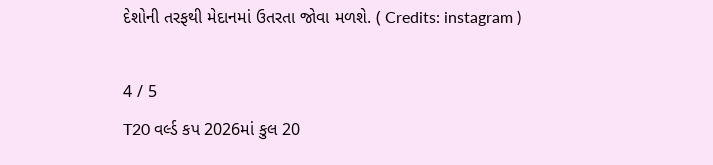દેશોની તરફથી મેદાનમાં ઉતરતા જોવા મળશે. ( Credits: instagram )

4 / 5
T20 વર્લ્ડ કપ 2026માં કુલ 20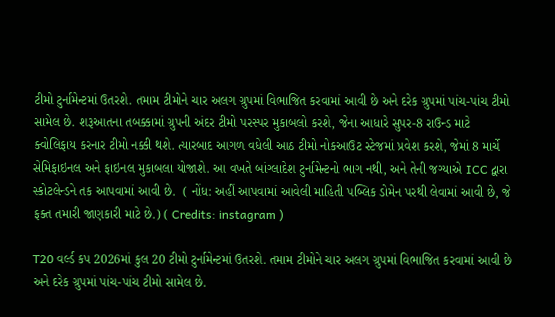ટીમો ટુર્નામેન્ટમાં ઉતરશે. તમામ ટીમોને ચાર અલગ ગ્રુપમાં વિભાજિત કરવામાં આવી છે અને દરેક ગ્રુપમાં પાંચ-પાંચ ટીમો સામેલ છે. શરૂઆતના તબક્કામાં ગ્રુપની અંદર ટીમો પરસ્પર મુકાબલો કરશે, જેના આધારે સુપર-8 રાઉન્ડ માટે ક્વોલિફાય કરનાર ટીમો નક્કી થશે. ત્યારબાદ આગળ વધેલી આઠ ટીમો નોકઆઉટ સ્ટેજમાં પ્રવેશ કરશે, જેમાં 8 માર્ચે સેમિફાઇનલ અને ફાઇનલ મુકાબલા યોજાશે. આ વખતે બાંગ્લાદેશ ટુર્નામેન્ટનો ભાગ નથી, અને તેની જગ્યાએ ICC દ્વારા સ્કોટલેન્ડને તક આપવામાં આવી છે.  ( નોંધ: અહીં આપવામાં આવેલી માહિતી પબ્લિક ડોમેન પરથી લેવામાં આવી છે, જે ફક્ત તમારી જાણકારી માટે છે.) ( Credits: instagram )

T20 વર્લ્ડ કપ 2026માં કુલ 20 ટીમો ટુર્નામેન્ટમાં ઉતરશે. તમામ ટીમોને ચાર અલગ ગ્રુપમાં વિભાજિત કરવામાં આવી છે અને દરેક ગ્રુપમાં પાંચ-પાંચ ટીમો સામેલ છે.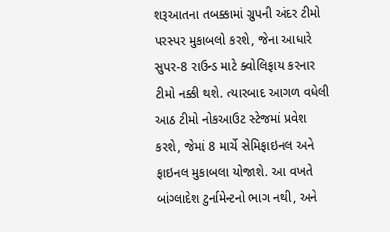શરૂઆતના તબક્કામાં ગ્રુપની અંદર ટીમો પરસ્પર મુકાબલો કરશે, જેના આધારે સુપર-8 રાઉન્ડ માટે ક્વોલિફાય કરનાર ટીમો નક્કી થશે. ત્યારબાદ આગળ વધેલી આઠ ટીમો નોકઆઉટ સ્ટેજમાં પ્રવેશ કરશે, જેમાં 8 માર્ચે સેમિફાઇનલ અને ફાઇનલ મુકાબલા યોજાશે. આ વખતે બાંગ્લાદેશ ટુર્નામેન્ટનો ભાગ નથી, અને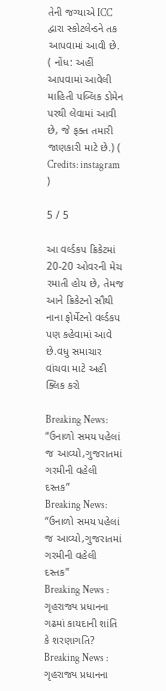તેની જગ્યાએ ICC દ્વારા સ્કોટલેન્ડને તક આપવામાં આવી છે. ( નોંધ: અહીં આપવામાં આવેલી માહિતી પબ્લિક ડોમેન પરથી લેવામાં આવી છે, જે ફક્ત તમારી જાણકારી માટે છે.) ( Credits: instagram )

5 / 5

આ વર્લ્ડકપ ક્રિકેટમાં 20-20 ઓવરની મેચ રમાતી હોય છે, તેમજ આને ક્રિકેટનો સૌથી નાના ફોર્મેટનો વર્લ્ડકપ પણ કહેવામાં આવે છે.વધુ સમાચાર વાંચવા માટે અહી ક્લિક કરો

Breaking News: “ઉનાળો સમય પહેલાં જ આવ્યો,ગુજરાતમાં ગરમીની વહેલી દસ્તક”
Breaking News: “ઉનાળો સમય પહેલાં જ આવ્યો,ગુજરાતમાં ગરમીની વહેલી દસ્તક”
Breaking News : ગૃહરાજ્ય પ્રધાનના ગઢમાં કાયદાની શાંતિ કે શરણાગતિ?
Breaking News : ગૃહરાજ્ય પ્રધાનના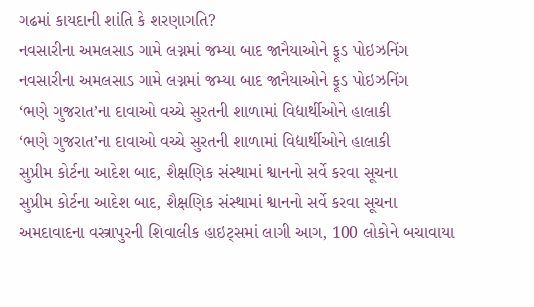ગઢમાં કાયદાની શાંતિ કે શરણાગતિ?
નવસારીના અમલસાડ ગામે લગ્નમાં જમ્યા બાદ જાનૈયાઓને ફૂડ પોઇઝનિંગ
નવસારીના અમલસાડ ગામે લગ્નમાં જમ્યા બાદ જાનૈયાઓને ફૂડ પોઇઝનિંગ
‘ભણે ગુજરાત’ના દાવાઓ વચ્ચે સુરતની શાળામાં વિદ્યાર્થીઓને હાલાકી
‘ભણે ગુજરાત’ના દાવાઓ વચ્ચે સુરતની શાળામાં વિદ્યાર્થીઓને હાલાકી
સુપ્રીમ કોર્ટના આદેશ બાદ, શૈક્ષણિક સંસ્થામાં શ્વાનનો સર્વે કરવા સૂચના
સુપ્રીમ કોર્ટના આદેશ બાદ, શૈક્ષણિક સંસ્થામાં શ્વાનનો સર્વે કરવા સૂચના
અમદાવાદના વસ્ત્રાપુરની શિવાલીક હાઇટ્સમાં લાગી આગ, 100 લોકોને બચાવાયા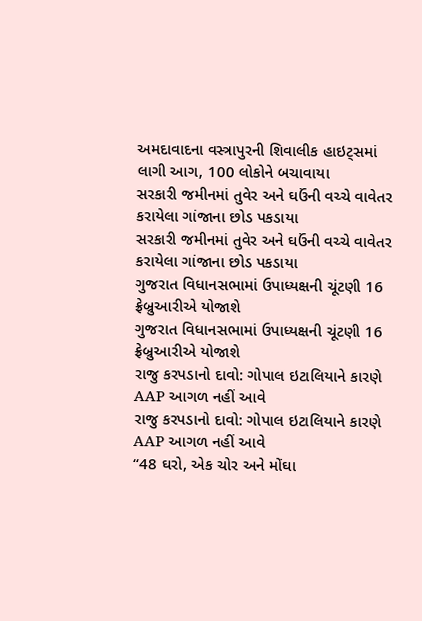અમદાવાદના વસ્ત્રાપુરની શિવાલીક હાઇટ્સમાં લાગી આગ, 100 લોકોને બચાવાયા
સરકારી જમીનમાં તુવેર અને ઘઉંની વચ્ચે વાવેતર કરાયેલા ગાંજાના છોડ પકડાયા
સરકારી જમીનમાં તુવેર અને ઘઉંની વચ્ચે વાવેતર કરાયેલા ગાંજાના છોડ પકડાયા
ગુજરાત વિધાનસભામાં ઉપાધ્યક્ષની ચૂંટણી 16 ફ્રેબ્રુઆરીએ યોજાશે
ગુજરાત વિધાનસભામાં ઉપાધ્યક્ષની ચૂંટણી 16 ફ્રેબ્રુઆરીએ યોજાશે
રાજુ કરપડાનો દાવો: ગોપાલ ઇટાલિયાને કારણે AAP આગળ નહીં આવે
રાજુ કરપડાનો દાવો: ગોપાલ ઇટાલિયાને કારણે AAP આગળ નહીં આવે
“48 ઘરો, એક ચોર અને મોંઘા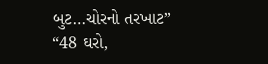બુટ…ચોરનો તરખાટ”
“48 ઘરો,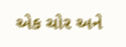એક ચોર અને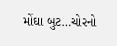મોંઘા બુટ…ચોરનો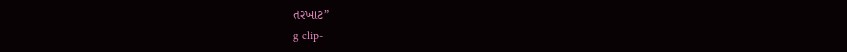તરખાટ”
g clip-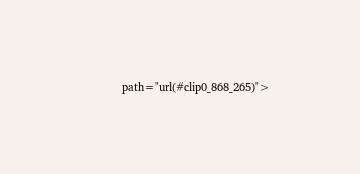path="url(#clip0_868_265)">